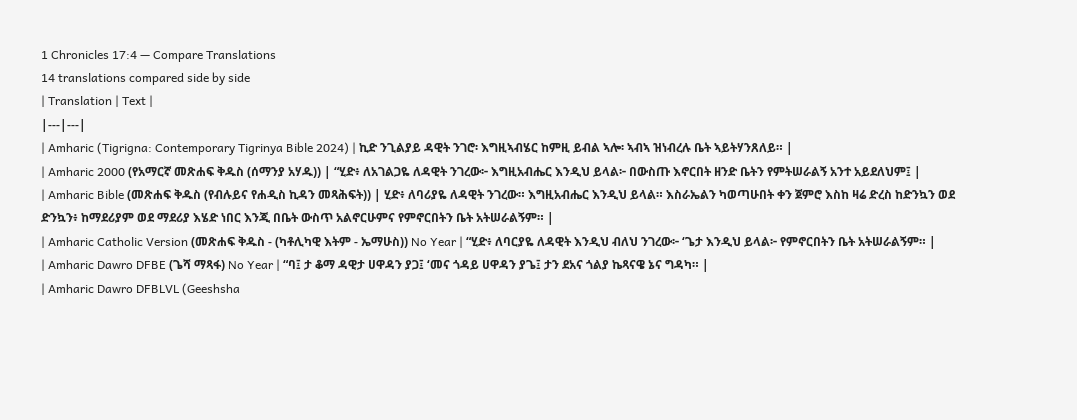1 Chronicles 17:4 — Compare Translations
14 translations compared side by side
| Translation | Text |
|---|---|
| Amharic (Tigrigna: Contemporary Tigrinya Bible 2024) | ኪድ ንጊልያይ ዳዊት ንገሮ፡ እግዚኣብሄር ከምዚ ይብል ኣሎ፡ ኣብኣ ዝነብረሉ ቤት ኣይትሃንጸለይ። |
| Amharic 2000 (የአማርኛ መጽሐፍ ቅዱስ (ሰማንያ አሃዱ)) | “ሂድ፥ ለአገልጋዬ ለዳዊት ንገረው፦ እግዚአብሔር እንዲህ ይላል፦ በውስጡ እኖርበት ዘንድ ቤትን የምትሠራልኝ አንተ አይደለህም፤ |
| Amharic Bible (መጽሐፍ ቅዱስ (የብሉይና የሐዲስ ኪዳን መጻሕፍት)) | ሂድ፥ ለባሪያዬ ለዳዊት ንገረው። እግዚአብሔር እንዲህ ይላል። እስራኤልን ካወጣሁበት ቀን ጀምሮ እስከ ዛሬ ድረስ ከድንኳን ወደ ድንኳን፥ ከማደሪያም ወደ ማደሪያ እሄድ ነበር እንጂ በቤት ውስጥ አልኖርሁምና የምኖርበትን ቤት አትሠራልኝም። |
| Amharic Catholic Version (መጽሐፍ ቅዱስ - (ካቶሊካዊ እትም - ኤማሁስ)) No Year | “ሂድ፥ ለባርያዬ ለዳዊት እንዲህ ብለህ ንገረው፦ ‘ጌታ እንዲህ ይላል፦ የምኖርበትን ቤት አትሠራልኝም። |
| Amharic Dawro DFBE (ጌሻ ማጻፋ) No Year | “ባ፤ ታ ቆማ ዳዊታ ሀዋዳን ያጋ፤ ‘መና ጎዳይ ሀዋዳን ያጌ፤ ታን ደአና ጎልያ ኬጻናዌ ኔና ግዳካ። |
| Amharic Dawro DFBLVL (Geeshsha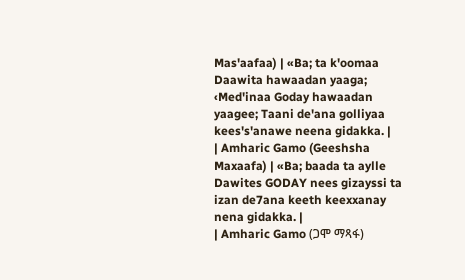Mas'aafaa) | «Ba; ta k'oomaa Daawita hawaadan yaaga; ‹Med'inaa Goday hawaadan yaagee; Taani de'ana golliyaa kees's'anawe neena gidakka. |
| Amharic Gamo (Geeshsha Maxaafa) | «Ba; baada ta aylle Dawites GODAY nees gizayssi ta izan de7ana keeth keexxanay nena gidakka. |
| Amharic Gamo (ጋሞ ማጻፋ)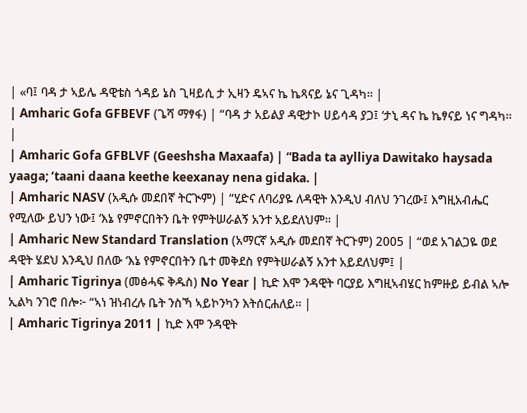| «ባ፤ ባዳ ታ ኣይሌ ዳዊቴስ ጎዳይ ኔስ ጊዛይሲ ታ ኢዛን ዴኣና ኬ ኬጻናይ ኔና ጊዳካ። |
| Amharic Gofa GFBEVF (ጌሻ ማፃፋ) | “ባዳ ታ አይልያ ዳዊታኮ ሀይሳዳ ያጋ፤ ‘ታኒ ዳና ኬ ኬፃናይ ነና ግዳካ። |
| Amharic Gofa GFBLVF (Geeshsha Maxaafa) | “Bada ta aylliya Dawitako haysada yaaga; ‘taani daana keethe keexanay nena gidaka. |
| Amharic NASV (አዲሱ መደበኛ ትርጒም) | “ሂድና ለባሪያዬ ለዳዊት እንዲህ ብለህ ንገረው፤ እግዚአብሔር የሚለው ይህን ነው፤ ‘እኔ የምኖርበትን ቤት የምትሠራልኝ አንተ አይደለህም። |
| Amharic New Standard Translation (አማርኛ አዲሱ መደበኛ ትርጉም) 2005 | “ወደ አገልጋዬ ወደ ዳዊት ሄደህ እንዲህ በለው ‘እኔ የምኖርበትን ቤተ መቅደስ የምትሠራልኝ አንተ አይደለህም፤ |
| Amharic Tigrinya (መፅሓፍ ቅዱስ) No Year | ኪድ እሞ ንዳዊት ባርያይ እግዚኣብሄር ከምዙይ ይብል ኣሎ ኢልካ ንገሮ በሎ፦ “ኣነ ዝነብረሉ ቤት ንስኻ ኣይኮንካን እትሰርሐለይ። |
| Amharic Tigrinya 2011 | ኪድ እሞ ንዳዊት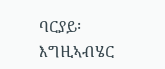ባርያይ፡ እግዚኣብሄር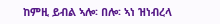ከምዚ ይብል ኣሎ፡ በሎ፡ ኣነ ዝነብረላ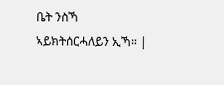ቤት ንስኻ ኣይክትሰርሓለይን ኢኻ። |